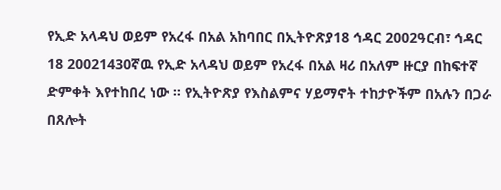የኢድ አላዳህ ወይም የአረፋ በአል አከባበር በኢትዮጽያ18 ኅዳር 2002ዓርብ፣ ኅዳር 18 20021430ኛዉ የኢድ አላዳህ ወይም የአረፋ በአል ዛሪ በአለም ዙርያ በከፍተኛ ድምቀት እየተከበረ ነው ። የኢትዮጽያ የእስልምና ሃይማኖት ተከታዮችም በአሉን በጋራ በጸሎት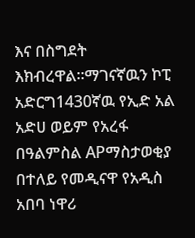እና በስግደት እክብረዋል።ማገናኛዉን ኮፒ አድርግ1430ኛዉ የኢድ አል አድሀ ወይም የአረፋ በዓልምስል APማስታወቂያ በተለይ የመዲናዋ የአዲስ አበባ ነዋሪ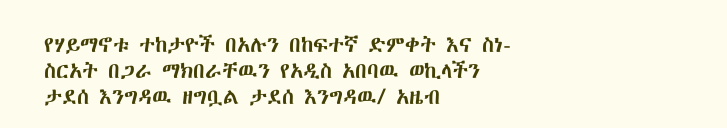የሃይማኖቱ ተከታዮች በአሉን በከፍተኛ ድምቀት እና ስነ-ስርአት በጋራ ማክበራቸዉን የአዲስ አበባዉ ወኪላችን ታደሰ እንግዳዉ ዘግቧል ታደሰ እንግዳዉ/ አዜብ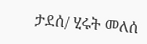ታደሰ/ ሂሩት መለሰ